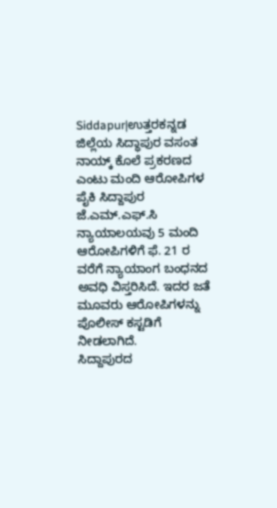Siddapur|ಉತ್ತರಕನ್ನಡ ಜಿಲ್ಲೆಯ ಸಿದ್ಧಾಪುರ ವಸಂತ ನಾಯ್ಕ್ ಕೊಲೆ ಪ್ರಕರಣದ ಎಂಟು ಮಂದಿ ಆರೋಪಿಗಳ ಪೈಕಿ ಸಿದ್ದಾಪುರ ಜೆ.ಎಮ್.ಎಫ್.ಸಿ ನ್ಯಾಯಾಲಯವು 5 ಮಂದಿ ಆರೋಪಿಗಳಿಗೆ ಫೆ. 21 ರ ವರೆಗೆ ನ್ಯಾಯಾಂಗ ಬಂಧನದ ಅವಧಿ ವಿಸ್ತರಿಸಿದೆ. ಇದರ ಜತೆ ಮೂವರು ಆರೋಪಿಗಳನ್ನು ಪೊಲೀಸ್ ಕಸ್ಟಡಿಗೆ ನೀಡಲಾಗಿದೆ.
ಸಿದ್ದಾಪುರದ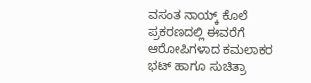ವಸಂತ ನಾಯ್ಕ್ ಕೊಲೆ ಪ್ರಕರಣದಲ್ಲಿ ಈವರೆಗೆ ಆರೋಪಿಗಳಾದ ಕಮಲಾಕರ ಭಟ್ ಹಾಗೂ ಸುಚಿತ್ರಾ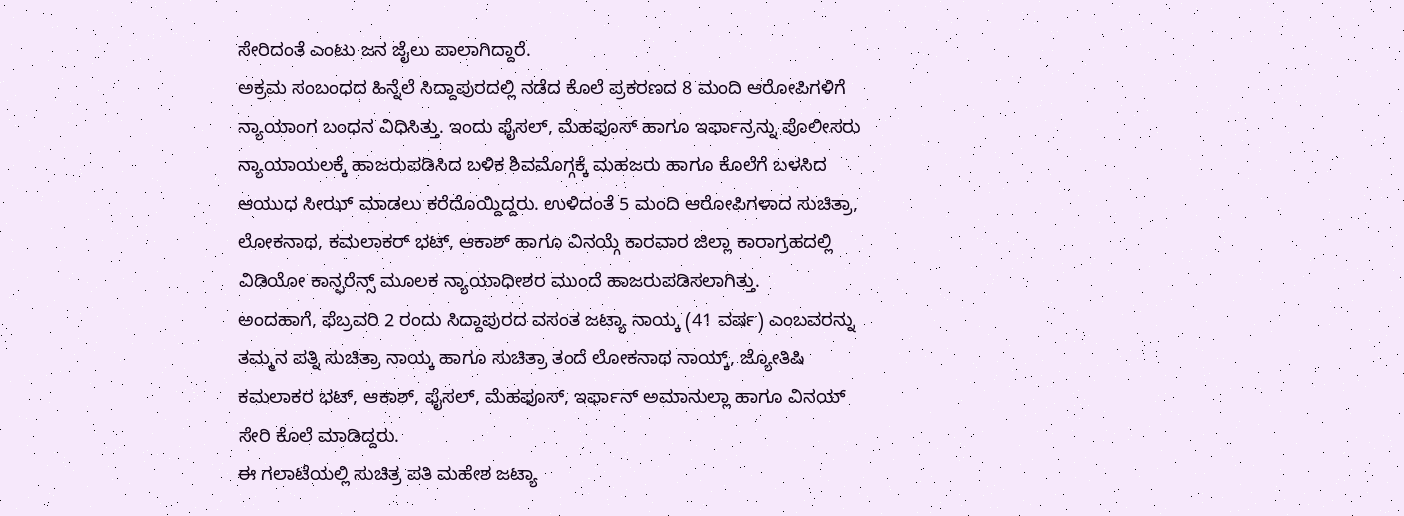ಸೇರಿದಂತೆ ಎಂಟು ಜನ ಜೈಲು ಪಾಲಾಗಿದ್ದಾರೆ.
ಅಕ್ರಮ ಸಂಬಂಧದ ಹಿನ್ನೆಲೆ ಸಿದ್ದಾಪುರದಲ್ಲಿ ನಡೆದ ಕೊಲೆ ಪ್ರಕರಣದ 8 ಮಂದಿ ಆರೋಪಿಗಳಿಗೆ ನ್ಯಾಯಾಂಗ ಬಂಧನ ವಿಧಿಸಿತ್ತು. ಇಂದು ಫೈಸಲ್, ಮೆಹಫೂಸ್ ಹಾಗೂ ಇರ್ಫಾನ್ರನ್ನು ಪೊಲೀಸರು ನ್ಯಾಯಾಯಲಕ್ಕೆ ಹಾಜರುಪಡಿಸಿದ ಬಳಿಕ ಶಿವಮೊಗ್ಗಕ್ಕೆ ಮಹಜರು ಹಾಗೂ ಕೊಲೆಗೆ ಬಳಸಿದ ಆಯುಧ ಸೀಝ್ ಮಾಡಲು ಕರೆದೊಯ್ದಿದ್ದರು. ಉಳಿದಂತೆ 5 ಮಂದಿ ಆರೋಪಿಗಳಾದ ಸುಚಿತ್ರಾ, ಲೋಕನಾಥ, ಕಮಲಾಕರ್ ಭಟ್, ಆಕಾಶ್ ಹಾಗೂ ವಿನಯ್ಗೆ ಕಾರವಾರ ಜಿಲ್ಲಾ ಕಾರಾಗ್ರಹದಲ್ಲಿ ವಿಡಿಯೋ ಕಾನ್ಫರೆನ್ಸ್ ಮೂಲಕ ನ್ಯಾಯಾಧೀಶರ ಮುಂದೆ ಹಾಜರುಪಡಿಸಲಾಗಿತ್ತು.
ಅಂದಹಾಗೆ, ಫೆಬ್ರವರಿ 2 ರಂದು ಸಿದ್ದಾಪುರದ ವಸಂತ ಜಟ್ಯಾ ನಾಯ್ಕ (41 ವರ್ಷ) ಎಂಬವರನ್ನು ತಮ್ಮನ ಪತ್ನಿ ಸುಚಿತ್ರಾ ನಾಯ್ಕ ಹಾಗೂ ಸುಚಿತ್ರಾ ತಂದೆ ಲೋಕನಾಥ ನಾಯ್ಕ್, ಜ್ಯೋತಿಷಿ ಕಮಲಾಕರ ಭಟ್, ಆಕಾಶ್, ಫೈಸಲ್, ಮೆಹಫೂಸ್, ಇರ್ಫಾನ್ ಅಮಾನುಲ್ಲಾ ಹಾಗೂ ವಿನಯ್ ಸೇರಿ ಕೊಲೆ ಮಾಡಿದ್ದರು.
ಈ ಗಲಾಟೆಯಲ್ಲಿ ಸುಚಿತ್ರ ಪತಿ ಮಹೇಶ ಜಟ್ಯಾ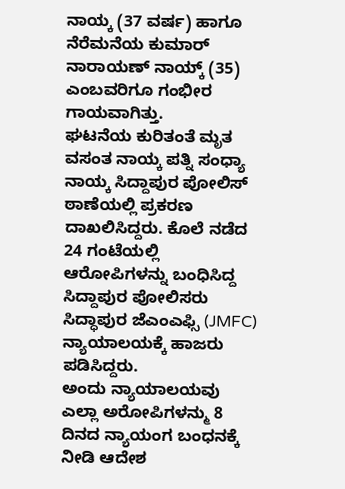ನಾಯ್ಕ (37 ವರ್ಷ) ಹಾಗೂ ನೆರೆಮನೆಯ ಕುಮಾರ್ ನಾರಾಯಣ್ ನಾಯ್ಕ್ (35) ಎಂಬವರಿಗೂ ಗಂಭೀರ ಗಾಯವಾಗಿತ್ತು.
ಘಟನೆಯ ಕುರಿತಂತೆ ಮೃತ ವಸಂತ ನಾಯ್ಕ ಪತ್ನಿ ಸಂಧ್ಯಾ ನಾಯ್ಕ ಸಿದ್ದಾಪುರ ಪೋಲಿಸ್ ಠಾಣೆಯಲ್ಲಿ ಪ್ರಕರಣ ದಾಖಲಿಸಿದ್ದರು. ಕೊಲೆ ನಡೆದ 24 ಗಂಟೆಯಲ್ಲಿ ಆರೋಪಿಗಳನ್ನು ಬಂಧಿಸಿದ್ದ ಸಿದ್ದಾಪುರ ಪೋಲಿಸರು ಸಿದ್ಧಾಪುರ ಜೆಎಂಎಫ್ಸಿ (JMFC) ನ್ಯಾಯಾಲಯಕ್ಕೆ ಹಾಜರು ಪಡಿಸಿದ್ದರು.
ಅಂದು ನ್ಯಾಯಾಲಯವು ಎಲ್ಲಾ ಅರೋಪಿಗಳನ್ಮು 8 ದಿನದ ನ್ಯಾಯಂಗ ಬಂಧನಕ್ಕೆ ನೀಡಿ ಆದೇಶ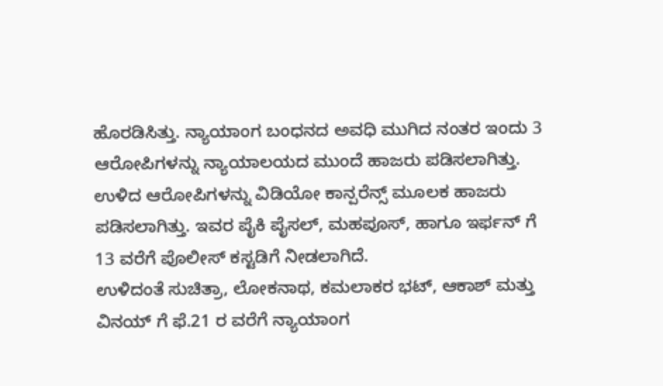ಹೊರಡಿಸಿತ್ತು. ನ್ಯಾಯಾಂಗ ಬಂಧನದ ಅವಧಿ ಮುಗಿದ ನಂತರ ಇಂದು 3 ಆರೋಪಿಗಳನ್ನು ನ್ಯಾಯಾಲಯದ ಮುಂದೆ ಹಾಜರು ಪಡಿಸಲಾಗಿತ್ತು. ಉಳಿದ ಆರೋಪಿಗಳನ್ನು ವಿಡಿಯೋ ಕಾನ್ಪರೆನ್ಸ್ ಮೂಲಕ ಹಾಜರು ಪಡಿಸಲಾಗಿತ್ತು. ಇವರ ಪೈಕಿ ಪೈಸಲ್, ಮಹಪೂಸ್, ಹಾಗೂ ಇರ್ಫನ್ ಗೆ 13 ವರೆಗೆ ಪೊಲೀಸ್ ಕಸ್ಟಡಿಗೆ ನೀಡಲಾಗಿದೆ.
ಉಳಿದಂತೆ ಸುಚಿತ್ರಾ, ಲೋಕನಾಥ, ಕಮಲಾಕರ ಭಟ್, ಆಕಾಶ್ ಮತ್ತು ವಿನಯ್ ಗೆ ಫೆ.21 ರ ವರೆಗೆ ನ್ಯಾಯಾಂಗ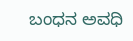ಬಂಧನ ಅವಧಿ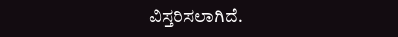ವಿಸ್ತರಿಸಲಾಗಿದೆ.